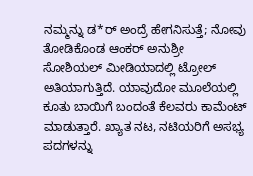ನಮ್ಮನ್ನು ಡ*ರ್ ಅಂದ್ರೆ ಹೇಗನಿಸುತ್ತೆ; ನೋವು ತೋಡಿಕೊಂಡ ಆಂಕರ್ ಅನುಶ್ರೀ
ಸೋಶಿಯಲ್ ಮೀಡಿಯಾದಲ್ಲಿ ಟ್ರೋಲ್ ಅತಿಯಾಗುತ್ತಿದೆ. ಯಾವುದೋ ಮೂಲೆಯಲ್ಲಿ ಕೂತು ಬಾಯಿಗೆ ಬಂದಂತೆ ಕೆಲವರು ಕಾಮೆಂಟ್ ಮಾಡುತ್ತಾರೆ. ಖ್ಯಾತ ನಟ, ನಟಿಯರಿಗೆ ಅಸಭ್ಯ ಪದಗಳನ್ನು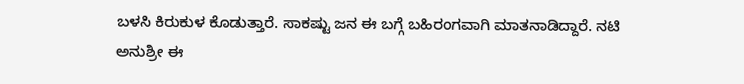ಬಳಸಿ ಕಿರುಕುಳ ಕೊಡುತ್ತಾರೆ. ಸಾಕಷ್ಟು ಜನ ಈ ಬಗ್ಗೆ ಬಹಿರಂಗವಾಗಿ ಮಾತನಾಡಿದ್ದಾರೆ. ನಟಿ ಅನುಶ್ರೀ ಈ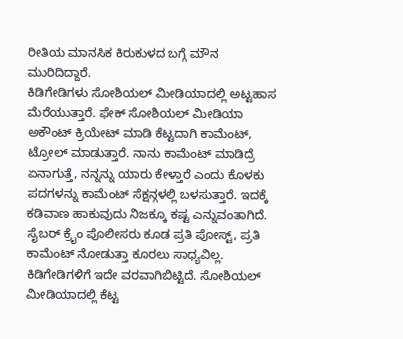ರೀತಿಯ ಮಾನಸಿಕ ಕಿರುಕುಳದ ಬಗ್ಗೆ ಮೌನ ಮುರಿದಿದ್ದಾರೆ.
ಕಿಡಿಗೇಡಿಗಳು ಸೋಶಿಯಲ್ ಮೀಡಿಯಾದಲ್ಲಿ ಅಟ್ಟಹಾಸ ಮೆರೆಯುತ್ತಾರೆ. ಫೇಕ್ ಸೋಶಿಯಲ್ ಮೀಡಿಯಾ ಅಕೌಂಟ್ ಕ್ರಿಯೇಟ್ ಮಾಡಿ ಕೆಟ್ಟದಾಗಿ ಕಾಮೆಂಟ್, ಟ್ರೋಲ್ ಮಾಡುತ್ತಾರೆ. ನಾನು ಕಾಮೆಂಟ್ ಮಾಡಿದ್ರೆ ಏನಾಗುತ್ತೆ, ನನ್ನನ್ನು ಯಾರು ಕೇಳ್ತಾರೆ ಎಂದು ಕೊಳಕು ಪದಗಳನ್ನು ಕಾಮೆಂಟ್ ಸೆಕ್ಷನ್ಗಳಲ್ಲಿ ಬಳಸುತ್ತಾರೆ. ಇದಕ್ಕೆ ಕಡಿವಾಣ ಹಾಕುವುದು ನಿಜಕ್ಕೂ ಕಷ್ಟ ಎನ್ನುವಂತಾಗಿದೆ. ಸೈಬರ್ ಕ್ರೈಂ ಪೊಲೀಸರು ಕೂಡ ಪ್ರತಿ ಪೋಸ್ಟ್, ಪ್ರತಿ ಕಾಮೆಂಟ್ ನೋಡುತ್ತಾ ಕೂರಲು ಸಾಧ್ಯವಿಲ್ಲ. ಕಿಡಿಗೇಡಿಗಳಿಗೆ ಇದೇ ವರವಾಗಿಬಿಟ್ಟಿದೆ. ಸೋಶಿಯಲ್ ಮೀಡಿಯಾದಲ್ಲಿ ಕೆಟ್ಟ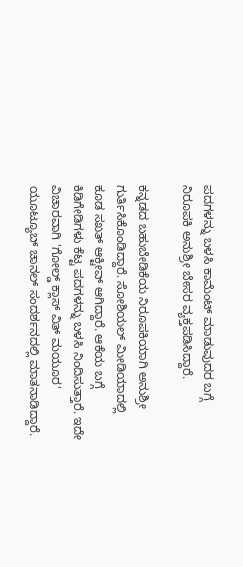ಪದಗಳನ್ನು ಬಳಸಿ ಕಾಮೆಂಟ್ ಮಾಡುವುದರ ಬಗ್ಗೆ ನಿರೂಪಕಿ ಅನುಶ್ರೀ ಬೇಸರ ವ್ಯಕ್ತಪಡಿಸಿದ್ದಾರೆ.

ಕನ್ನಡದ ಬಹುಬೇಡಿಕೆಯ ನಿರೂಪಕಿಯಾಗಿ ಅನುಶ್ರೀ ಗುರ್ತಿಸಿಕೊಂಡಿದ್ದಾರೆ. ಸೋಶಿಯಲ್ ಮೀಡಿಯಾದಲ್ಲಿ ಕೂಡ ಸಖತ್ ಆಕ್ಟೀವ್ ಆಗಿದ್ದಾರೆ. ಆಕೆಯ ಬಗ್ಗೆ ಕಿಡಿಗೇಡಿಗಳು ಕೆಟ್ಟ ಪದಗಳನ್ನು ಬಳಸಿ ನಿಂದಿಸುತ್ತಾರೆ. ಇದೇ ವಿಚಾರವಾಗಿ 'ಗೋಲ್ಡ್ ಕ್ಲಾಸ್ ವಿತ್ ಮಯೂರ' ಯೂಟ್ಯೂಬ್ ಚಾನಲ್ ಸಂದರ್ಶನದಲ್ಲಿ ಮಾತನಾಡಿದ್ದಾರೆ.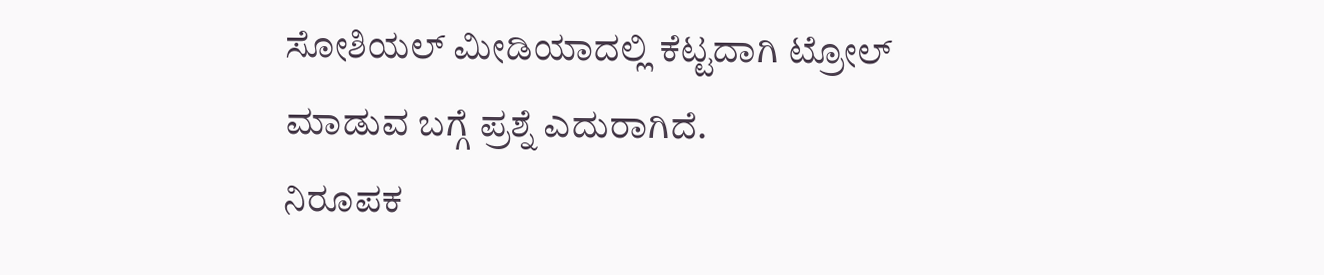ಸೋಶಿಯಲ್ ಮೀಡಿಯಾದಲ್ಲಿ ಕೆಟ್ಟದಾಗಿ ಟ್ರೋಲ್ ಮಾಡುವ ಬಗ್ಗೆ ಪ್ರಶ್ನೆ ಎದುರಾಗಿದೆ.
ನಿರೂಪಕ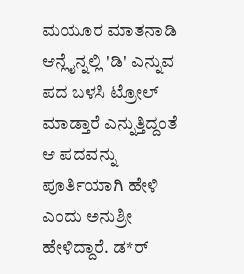ಮಯೂರ ಮಾತನಾಡಿ ಆನ್ಲೈನ್ನಲ್ಲಿ 'ಡಿ' ಎನ್ನುವ ಪದ ಬಳಸಿ ಟ್ರೋಲ್ ಮಾಡ್ತಾರೆ ಎನ್ನುತ್ತಿದ್ದಂತೆ ಆ ಪದವನ್ನು ಪೂರ್ತಿಯಾಗಿ ಹೇಳಿ ಎಂದು ಅನುಶ್ರೀ ಹೇಳಿದ್ದಾರೆ. ಡ*ರ್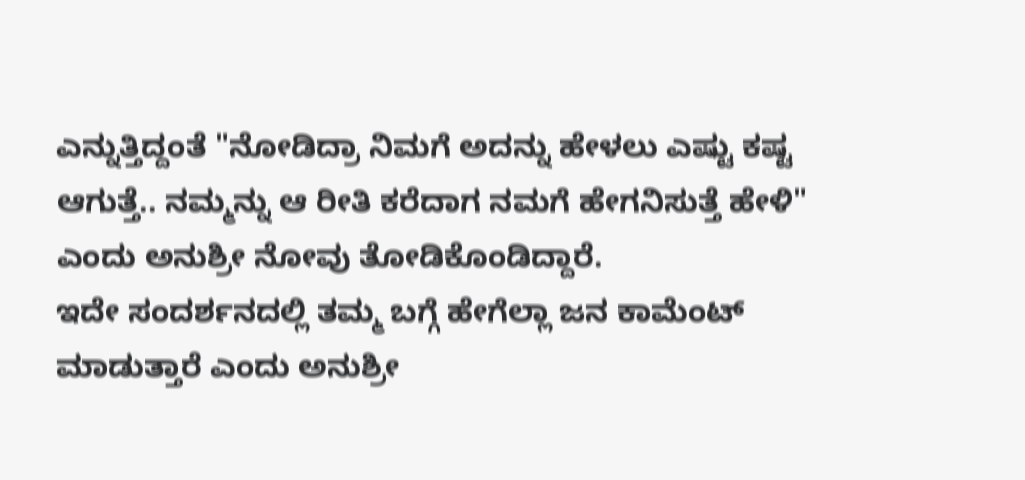ಎನ್ನುತ್ತಿದ್ದಂತೆ "ನೋಡಿದ್ರಾ ನಿಮಗೆ ಅದನ್ನು ಹೇಳಲು ಎಷ್ಟು ಕಷ್ಟ ಆಗುತ್ತೆ.. ನಮ್ಮನ್ನು ಆ ರೀತಿ ಕರೆದಾಗ ನಮಗೆ ಹೇಗನಿಸುತ್ತೆ ಹೇಳಿ" ಎಂದು ಅನುಶ್ರೀ ನೋವು ತೋಡಿಕೊಂಡಿದ್ದಾರೆ.
ಇದೇ ಸಂದರ್ಶನದಲ್ಲಿ ತಮ್ಮ ಬಗ್ಗೆ ಹೇಗೆಲ್ಲಾ ಜನ ಕಾಮೆಂಟ್ ಮಾಡುತ್ತಾರೆ ಎಂದು ಅನುಶ್ರೀ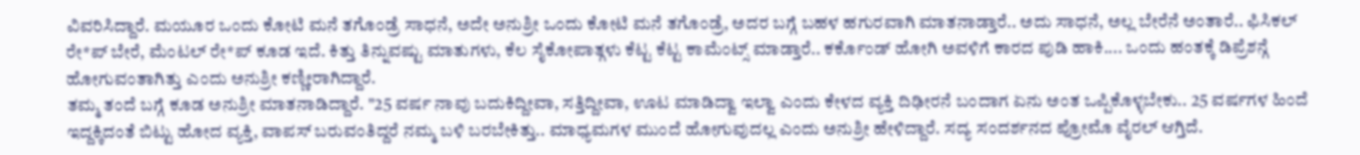ವಿವರಿಸಿದ್ದಾರೆ. ಮಯೂರ ಒಂದು ಕೋಟಿ ಮನೆ ತಗೊಂಡ್ರೆ ಸಾಧನೆ, ಅದೇ ಅನುಶ್ರೀ ಒಂದು ಕೋಟಿ ಮನೆ ತಗೊಂಡ್ರೆ, ಅದರ ಬಗ್ಗೆ ಬಹಳ ಹಗುರವಾಗಿ ಮಾತನಾಡ್ತಾರೆ.. ಅದು ಸಾಧನೆ, ಅಲ್ಲ ಬೇರೆನೆ ಅಂತಾರೆ.. ಫಿಸಿಕಲ್ ರೇ*ಪ್ ಬೇರೆ, ಮೆಂಟಲ್ ರೇ*ಪ್ ಕೂಡ ಇದೆ. ಕಿತ್ತು ತಿನ್ನುವಷ್ಟು ಮಾತುಗಳು, ಕೆಲ ಸೈಕೋಪಾತ್ಗಳು ಕೆಟ್ಟ ಕೆಟ್ಟ ಕಾಮೆಂಟ್ಸ್ ಮಾಡ್ತಾರೆ.. ಕರ್ಕೊಂಡ್ ಹೋಗಿ ಅವಳಿಗೆ ಕಾರದ ಪುಡಿ ಹಾಕಿ.... ಒಂದು ಹಂತಕ್ಕೆ ಡಿಪ್ರೆಶನ್ಗೆ ಹೋಗುವಂತಾಗಿತ್ತು ಎಂದು ಅನುಶ್ರೀ ಕಣ್ಣೀರಾಗಿದ್ದಾರೆ.
ತಮ್ಮ ತಂದೆ ಬಗ್ಗೆ ಕೂಡ ಅನುಶ್ರೀ ಮಾತನಾಡಿದ್ದಾರೆ. "25 ವರ್ಷ ನಾವು ಬದುಕಿದ್ದೀವಾ, ಸತ್ತಿದ್ದೀವಾ, ಊಟ ಮಾಡಿದ್ವಾ ಇಲ್ವಾ ಎಂದು ಕೇಳದ ವ್ಯಕ್ತಿ ದಿಢೀರನೆ ಬಂದಾಗ ಏನು ಅಂತ ಒಪ್ಪಿಕೊಳ್ಳಬೇಕು.. 25 ವರ್ಷಗಳ ಹಿಂದೆ ಇದ್ದಕ್ಕಿದಂತೆ ಬಿಟ್ಟು ಹೋದ ವ್ಯಕ್ತಿ, ವಾಪಸ್ ಬರುವಂತಿದ್ದರೆ ನಮ್ಮ ಬಳಿ ಬರಬೇಕಿತ್ತು.. ಮಾಧ್ಯಮಗಳ ಮುಂದೆ ಹೋಗುವುದಲ್ಲ ಎಂದು ಅನುಶ್ರೀ ಹೇಳಿದ್ದಾರೆ. ಸದ್ಯ ಸಂದರ್ಶನದ ಪ್ರೋಮೊ ವೈರಲ್ ಆಗ್ತಿದೆ.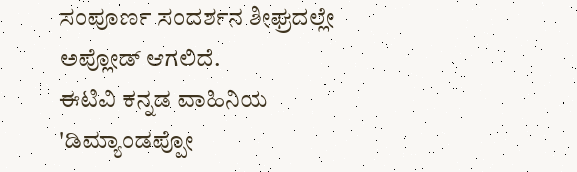ಸಂಪೂರ್ಣ ಸಂದರ್ಶನ ಶೀಘ್ರದಲ್ಲೇ ಅಪ್ಲೋಡ್ ಆಗಲಿದೆ.
ಈಟಿವಿ ಕನ್ನಡ ವಾಹಿನಿಯ 'ಡಿಮ್ಯಾಂಡಪ್ಪೋ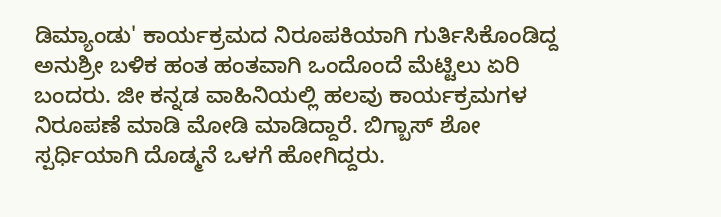ಡಿಮ್ಯಾಂಡು' ಕಾರ್ಯಕ್ರಮದ ನಿರೂಪಕಿಯಾಗಿ ಗುರ್ತಿಸಿಕೊಂಡಿದ್ದ ಅನುಶ್ರೀ ಬಳಿಕ ಹಂತ ಹಂತವಾಗಿ ಒಂದೊಂದೆ ಮೆಟ್ಟಿಲು ಏರಿ ಬಂದರು. ಜೀ ಕನ್ನಡ ವಾಹಿನಿಯಲ್ಲಿ ಹಲವು ಕಾರ್ಯಕ್ರಮಗಳ ನಿರೂಪಣೆ ಮಾಡಿ ಮೋಡಿ ಮಾಡಿದ್ದಾರೆ. ಬಿಗ್ಬಾಸ್ ಶೋ ಸ್ಪರ್ಧಿಯಾಗಿ ದೊಡ್ಮನೆ ಒಳಗೆ ಹೋಗಿದ್ದರು.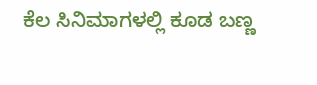ಕೆಲ ಸಿನಿಮಾಗಳಲ್ಲಿ ಕೂಡ ಬಣ್ಣ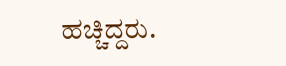ಹಚ್ಚಿದ್ದರು.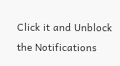Click it and Unblock the Notifications